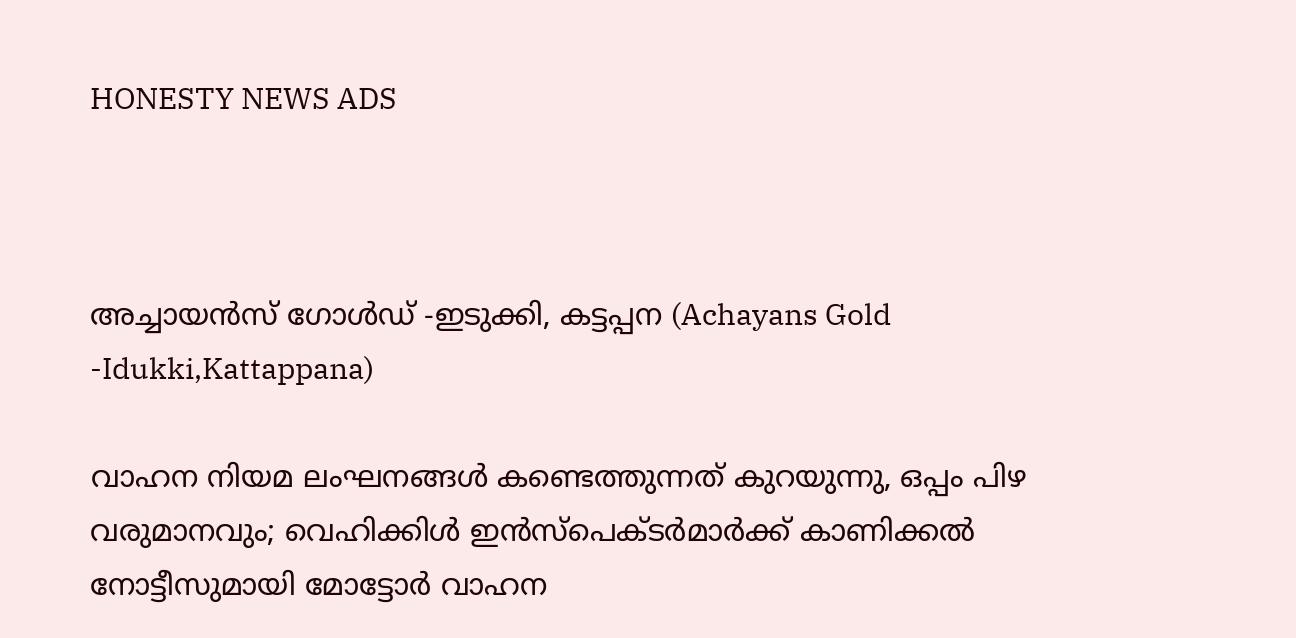HONESTY NEWS ADS



അച്ചായൻസ് ഗോൾഡ് -ഇടുക്കി, കട്ടപ്പന (Achayans Gold -Idukki,Kattappana)

വാഹന നിയമ ലംഘനങ്ങള്‍ കണ്ടെത്തുന്നത് കുറയുന്നു, ഒപ്പം പിഴ വരുമാനവും; വെഹിക്കിള്‍ ഇന്‍സ്പെക്ടര്‍മാര്‍ക്ക് കാണിക്കല്‍ നോട്ടീസുമായി മോട്ടോര്‍ വാഹന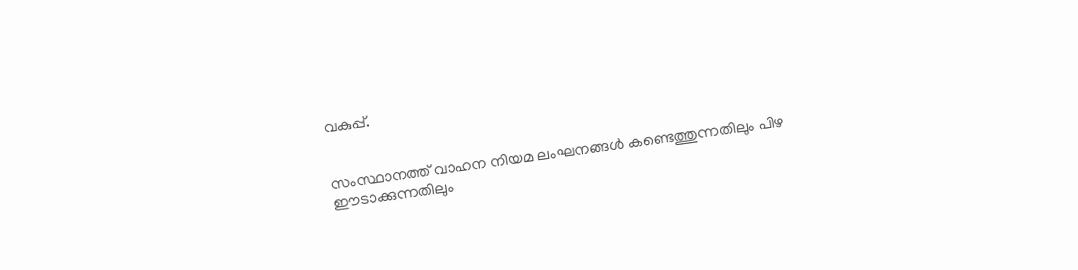വകുപ്പ്.


സംസ്ഥാനത്ത് വാഹന നിയമ ലംഘനങ്ങള്‍ കണ്ടെത്തുന്നതിലും പിഴ ഈടാക്കുന്നതിലും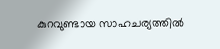കുറവുണ്ടായ സാഹചര്യത്തില്‍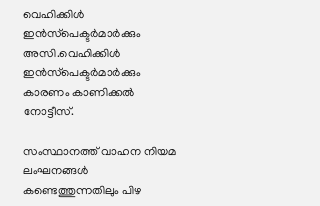വെഹിക്കിള്‍ ഇന്‍സ്‌പെക്ടര്‍മാര്‍ക്കും അസി.വെഹിക്കിള്‍ ഇന്‍സ്‌പെക്ടര്‍മാര്‍ക്കും കാരണം കാണിക്കല്‍ നോട്ടീസ്.

സംസ്ഥാനത്ത് വാഹന നിയമ ലംഘനങ്ങള്‍ കണ്ടെത്തുന്നതിലും പിഴ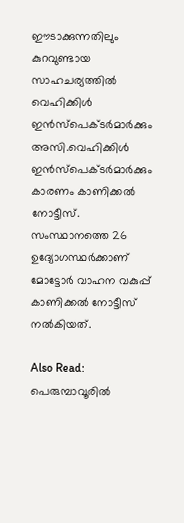ഈടാക്കുന്നതിലും കുറവുണ്ടായ സാഹചര്യത്തില്‍ വെഹിക്കിള്‍ ഇന്‍സ്‌പെക്ടര്‍മാര്‍ക്കും അസി.വെഹിക്കിള്‍ ഇന്‍സ്‌പെക്ടര്‍മാര്‍ക്കും കാരണം കാണിക്കല്‍ നോട്ടീസ്. സംസ്ഥാനത്തെ 26 ഉദ്യോഗസ്ഥര്‍ക്കാണ് മോട്ടോര്‍ വാഹന വകുപ്പ് കാണിക്കല്‍ നോട്ടീസ് നല്‍കിയത്.

Also Read:  പെരുമ്പാവൂരില്‍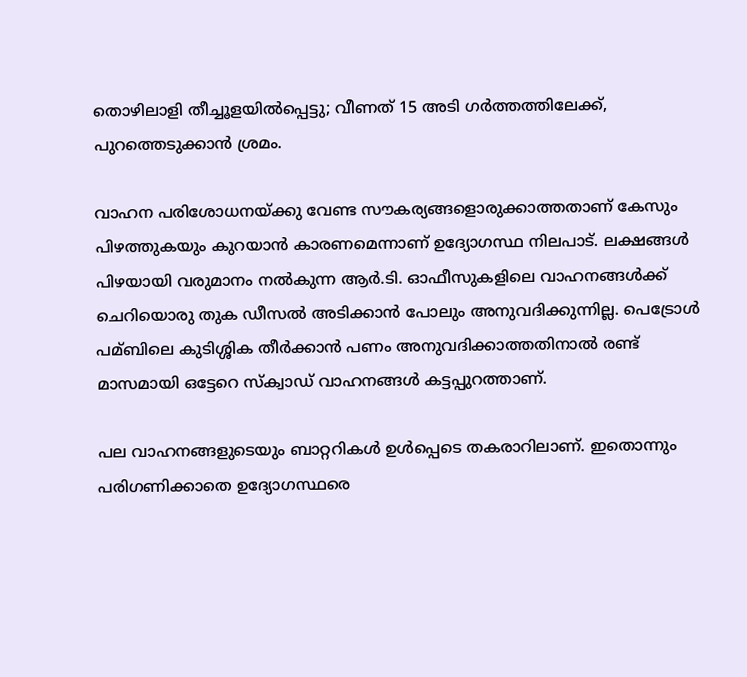തൊഴിലാളി തീച്ചൂളയില്‍പ്പെട്ടു; വീണത് 15 അടി ഗര്‍ത്തത്തിലേക്ക്, പുറത്തെടുക്കാന്‍ ശ്രമം.

വാഹന പരിശോധനയ്ക്കു വേണ്ട സൗകര്യങ്ങളൊരുക്കാത്തതാണ് കേസും പിഴത്തുകയും കുറയാന്‍ കാരണമെന്നാണ് ഉദ്യോഗസ്ഥ നിലപാട്. ലക്ഷങ്ങള്‍ പിഴയായി വരുമാനം നല്‍കുന്ന ആര്‍.ടി. ഓഫീസുകളിലെ വാഹനങ്ങള്‍ക്ക് ചെറിയൊരു തുക ഡീസല്‍ അടിക്കാന്‍ പോലും അനുവദിക്കുന്നില്ല. പെട്രോള്‍ പമ്ബിലെ കുടിശ്ശിക തീര്‍ക്കാന്‍ പണം അനുവദിക്കാത്തതിനാല്‍ രണ്ട് മാസമായി ഒട്ടേറെ സ്‌ക്വാഡ് വാഹനങ്ങള്‍ കട്ടപ്പുറത്താണ്.

പല വാഹനങ്ങളുടെയും ബാറ്ററികള്‍ ഉള്‍പ്പെടെ തകരാറിലാണ്. ഇതൊന്നും പരിഗണിക്കാതെ ഉദ്യോഗസ്ഥരെ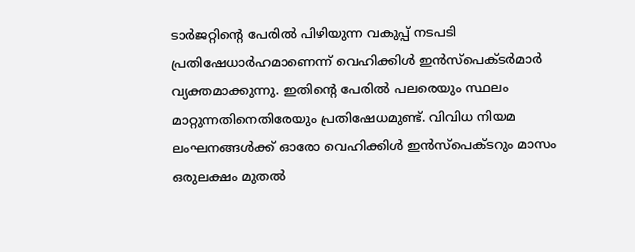ടാര്‍ജറ്റിന്റെ പേരില്‍ പിഴിയുന്ന വകുപ്പ് നടപടി പ്രതിഷേധാര്‍ഹമാണെന്ന് വെഹിക്കിള്‍ ഇന്‍സ്‌പെക്ടര്‍മാര്‍ വ്യക്തമാക്കുന്നു. ഇതിന്റെ പേരില്‍ പലരെയും സ്ഥലം മാറ്റുന്നതിനെതിരേയും പ്രതിഷേധമുണ്ട്. വിവിധ നിയമ ലംഘനങ്ങള്‍ക്ക് ഓരോ വെഹിക്കിള്‍ ഇന്‍സ്‌പെക്ടറും മാസം ഒരുലക്ഷം മുതല്‍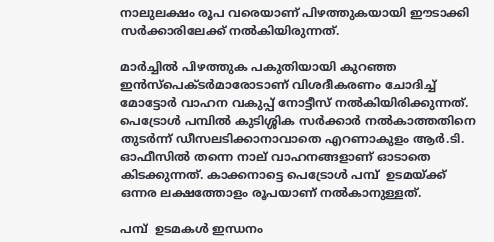നാലുലക്ഷം രൂപ വരെയാണ് പിഴത്തുകയായി ഈടാക്കി സര്‍ക്കാരിലേക്ക് നല്‍കിയിരുന്നത്.

മാര്‍ച്ചില്‍ പിഴത്തുക പകുതിയായി കുറഞ്ഞ ഇന്‍സ്‌പെക്ടര്‍മാരോടാണ് വിശദീകരണം ചോദിച്ച്‌ മോട്ടോര്‍ വാഹന വകുപ്പ് നോട്ടീസ് നല്‍കിയിരിക്കുന്നത്. പെട്രോള്‍ പമ്പിൽ കുടിശ്ശിക സര്‍ക്കാര്‍ നല്‍കാത്തതിനെ തുടര്‍ന്ന് ഡീസലടിക്കാനാവാതെ എറണാകുളം ആര്‍.ടി. ഓഫീസില്‍ തന്നെ നാല് വാഹനങ്ങളാണ് ഓടാതെ കിടക്കുന്നത്. കാക്കനാട്ടെ പെട്രോള്‍ പമ്പ്  ഉടമയ്ക്ക് ഒന്നര ലക്ഷത്തോളം രൂപയാണ് നല്‍കാനുള്ളത്.

പമ്പ്  ഉടമകള്‍ ഇന്ധനം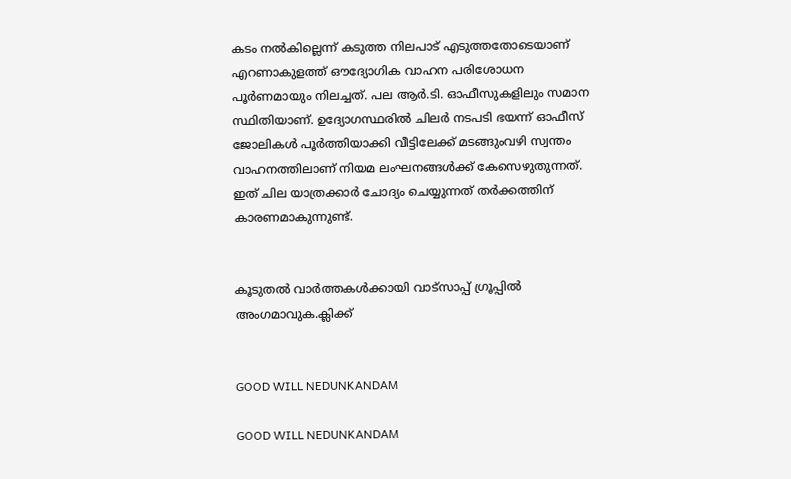കടം നല്‍കില്ലെന്ന് കടുത്ത നിലപാട് എടുത്തതോടെയാണ് എറണാകുളത്ത് ഔദ്യോഗിക വാഹന പരിശോധന പൂര്‍ണമായും നിലച്ചത്. പല ആര്‍.ടി. ഓഫീസുകളിലും സമാന സ്ഥിതിയാണ്. ഉദ്യോഗസ്ഥരില്‍ ചിലര്‍ നടപടി ഭയന്ന് ഓഫീസ് ജോലികള്‍ പൂര്‍ത്തിയാക്കി വീട്ടിലേക്ക് മടങ്ങുംവഴി സ്വന്തം വാഹനത്തിലാണ് നിയമ ലംഘനങ്ങള്‍ക്ക് കേസെഴുതുന്നത്. ഇത് ചില യാത്രക്കാര്‍ ചോദ്യം ചെയ്യുന്നത് തര്‍ക്കത്തിന് കാരണമാകുന്നുണ്ട്.


കൂടുതൽ വാർത്തകൾക്കായി വാട്‌സാപ്പ് ഗ്രൂപ്പിൽ അംഗമാവുക.ക്ലിക്ക്


GOOD WILL NEDUNKANDAM

GOOD WILL NEDUNKANDAM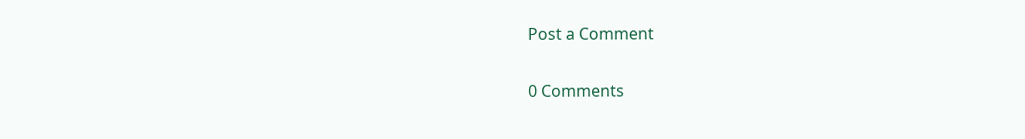Post a Comment

0 Comments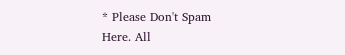* Please Don't Spam Here. All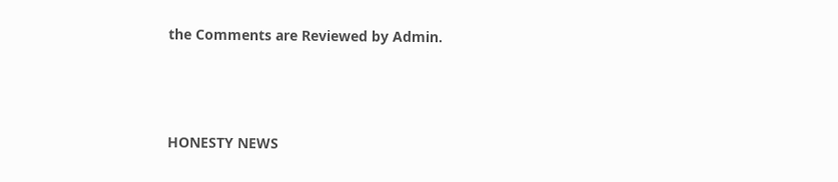the Comments are Reviewed by Admin.



HONESTY NEWS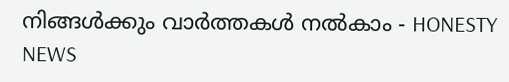നിങ്ങൾക്കും വാർത്തകൾ നൽകാം - HONESTY NEWS